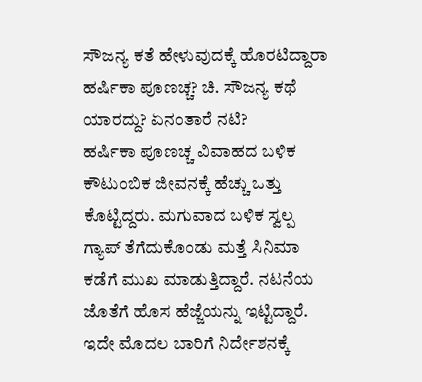ಸೌಜನ್ಯ ಕತೆ ಹೇಳುವುದಕ್ಕೆ ಹೊರಟಿದ್ದಾರಾ ಹರ್ಷಿಕಾ ಪೂಣಚ್ಚ? ಚಿ. ಸೌಜನ್ಯ ಕಥೆ ಯಾರದ್ದು? ಏನಂತಾರೆ ನಟಿ?
ಹರ್ಷಿಕಾ ಪೂಣಚ್ಚ ವಿವಾಹದ ಬಳಿಕ ಕೌಟುಂಬಿಕ ಜೀವನಕ್ಕೆ ಹೆಚ್ಚು ಒತ್ತು ಕೊಟ್ಟಿದ್ದರು. ಮಗುವಾದ ಬಳಿಕ ಸ್ವಲ್ಪ ಗ್ಯಾಪ್ ತೆಗೆದುಕೊಂಡು ಮತ್ತೆ ಸಿನಿಮಾ ಕಡೆಗೆ ಮುಖ ಮಾಡುತ್ತಿದ್ದಾರೆ. ನಟನೆಯ ಜೊತೆಗೆ ಹೊಸ ಹೆಜ್ಜೆಯನ್ನು ಇಟ್ಟಿದ್ದಾರೆ. ಇದೇ ಮೊದಲ ಬಾರಿಗೆ ನಿರ್ದೇಶನಕ್ಕೆ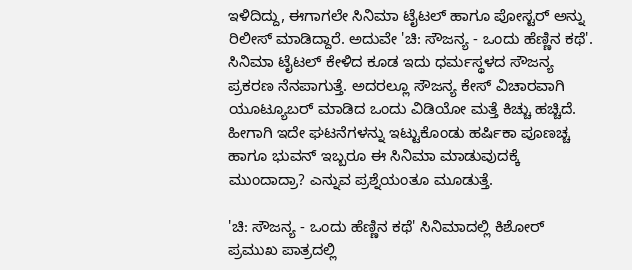ಇಳಿದಿದ್ದು, ಈಗಾಗಲೇ ಸಿನಿಮಾ ಟೈಟಲ್ ಹಾಗೂ ಪೋಸ್ಟರ್ ಅನ್ನು ರಿಲೀಸ್ ಮಾಡಿದ್ದಾರೆ. ಅದುವೇ 'ಚಿ: ಸೌಜನ್ಯ - ಒಂದು ಹೆಣ್ಣಿನ ಕಥೆ'.
ಸಿನಿಮಾ ಟೈಟಲ್ ಕೇಳಿದ ಕೂಡ ಇದು ಧರ್ಮಸ್ಥಳದ ಸೌಜನ್ಯ ಪ್ರಕರಣ ನೆನಪಾಗುತ್ತೆ. ಅದರಲ್ಲೂ ಸೌಜನ್ಯ ಕೇಸ್ ವಿಚಾರವಾಗಿ ಯೂಟ್ಯೂಬರ್ ಮಾಡಿದ ಒಂದು ವಿಡಿಯೋ ಮತ್ತೆ ಕಿಚ್ಚು ಹಚ್ಚಿದೆ. ಹೀಗಾಗಿ ಇದೇ ಘಟನೆಗಳನ್ನು ಇಟ್ಟುಕೊಂಡು ಹರ್ಷಿಕಾ ಪೂಣಚ್ಚ ಹಾಗೂ ಭುವನ್ ಇಬ್ಬರೂ ಈ ಸಿನಿಮಾ ಮಾಡುವುದಕ್ಕೆ ಮುಂದಾದ್ರಾ? ಎನ್ನುವ ಪ್ರಶ್ನೆಯಂತೂ ಮೂಡುತ್ತೆ.

'ಚಿ: ಸೌಜನ್ಯ - ಒಂದು ಹೆಣ್ಣಿನ ಕಥೆ' ಸಿನಿಮಾದಲ್ಲಿ ಕಿಶೋರ್ ಪ್ರಮುಖ ಪಾತ್ರದಲ್ಲಿ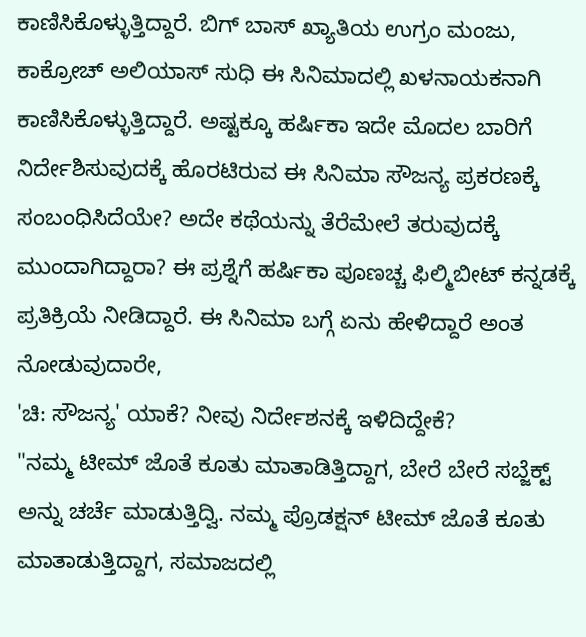ಕಾಣಿಸಿಕೊಳ್ಳುತ್ತಿದ್ದಾರೆ. ಬಿಗ್ ಬಾಸ್ ಖ್ಯಾತಿಯ ಉಗ್ರಂ ಮಂಜು, ಕಾಕ್ರೋಚ್ ಅಲಿಯಾಸ್ ಸುಧಿ ಈ ಸಿನಿಮಾದಲ್ಲಿ ಖಳನಾಯಕನಾಗಿ ಕಾಣಿಸಿಕೊಳ್ಳುತ್ತಿದ್ದಾರೆ. ಅಷ್ಟಕ್ಕೂ ಹರ್ಷಿಕಾ ಇದೇ ಮೊದಲ ಬಾರಿಗೆ ನಿರ್ದೇಶಿಸುವುದಕ್ಕೆ ಹೊರಟಿರುವ ಈ ಸಿನಿಮಾ ಸೌಜನ್ಯ ಪ್ರಕರಣಕ್ಕೆ ಸಂಬಂಧಿಸಿದೆಯೇ? ಅದೇ ಕಥೆಯನ್ನು ತೆರೆಮೇಲೆ ತರುವುದಕ್ಕೆ ಮುಂದಾಗಿದ್ದಾರಾ? ಈ ಪ್ರಶ್ನೆಗೆ ಹರ್ಷಿಕಾ ಪೂಣಚ್ಚ ಫಿಲ್ಮಿಬೀಟ್ ಕನ್ನಡಕ್ಕೆ ಪ್ರತಿಕ್ರಿಯೆ ನೀಡಿದ್ದಾರೆ. ಈ ಸಿನಿಮಾ ಬಗ್ಗೆ ಏನು ಹೇಳಿದ್ದಾರೆ ಅಂತ ನೋಡುವುದಾರೇ,
'ಚಿ: ಸೌಜನ್ಯ' ಯಾಕೆ? ನೀವು ನಿರ್ದೇಶನಕ್ಕೆ ಇಳಿದಿದ್ದೇಕೆ?
"ನಮ್ಮ ಟೀಮ್ ಜೊತೆ ಕೂತು ಮಾತಾಡಿತ್ತಿದ್ದಾಗ, ಬೇರೆ ಬೇರೆ ಸಬ್ಜೆಕ್ಟ್ ಅನ್ನು ಚರ್ಚೆ ಮಾಡುತ್ತಿದ್ವಿ. ನಮ್ಮ ಪ್ರೊಡಕ್ಷನ್ ಟೀಮ್ ಜೊತೆ ಕೂತು ಮಾತಾಡುತ್ತಿದ್ದಾಗ, ಸಮಾಜದಲ್ಲಿ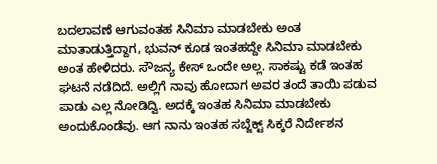ಬದಲಾವಣೆ ಆಗುವಂತಹ ಸಿನಿಮಾ ಮಾಡಬೇಕು ಅಂತ ಮಾತಾಡುತ್ತಿದ್ದಾಗ, ಭುವನ್ ಕೂಡ ಇಂತಹದ್ದೇ ಸಿನಿಮಾ ಮಾಡಬೇಕು ಅಂತ ಹೇಳಿದರು. ಸೌಜನ್ಯ ಕೇಸ್ ಒಂದೇ ಅಲ್ಲ. ಸಾಕಷ್ಟು ಕಡೆ ಇಂತಹ ಘಟನೆ ನಡೆದಿದೆ. ಅಲ್ಲಿಗೆ ನಾವು ಹೋದಾಗ ಅವರ ತಂದೆ ತಾಯಿ ಪಡುವ ಪಾಡು ಎಲ್ಲ ನೋಡಿದ್ವಿ. ಅದಕ್ಕೆ ಇಂತಹ ಸಿನಿಮಾ ಮಾಡಬೇಕು ಅಂದುಕೊಂಡೆವು. ಆಗ ನಾನು ಇಂತಹ ಸಬ್ಜೆಕ್ಟ್ ಸಿಕ್ಕರೆ ನಿರ್ದೇಶನ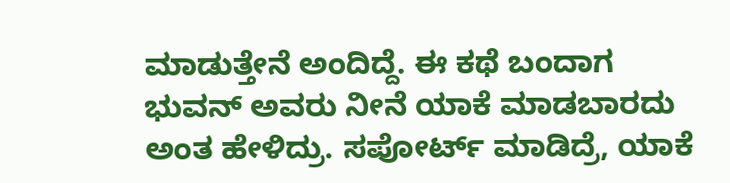ಮಾಡುತ್ತೇನೆ ಅಂದಿದ್ದೆ. ಈ ಕಥೆ ಬಂದಾಗ ಭುವನ್ ಅವರು ನೀನೆ ಯಾಕೆ ಮಾಡಬಾರದು ಅಂತ ಹೇಳಿದ್ರು. ಸಪೋರ್ಟ್ ಮಾಡಿದ್ರೆ, ಯಾಕೆ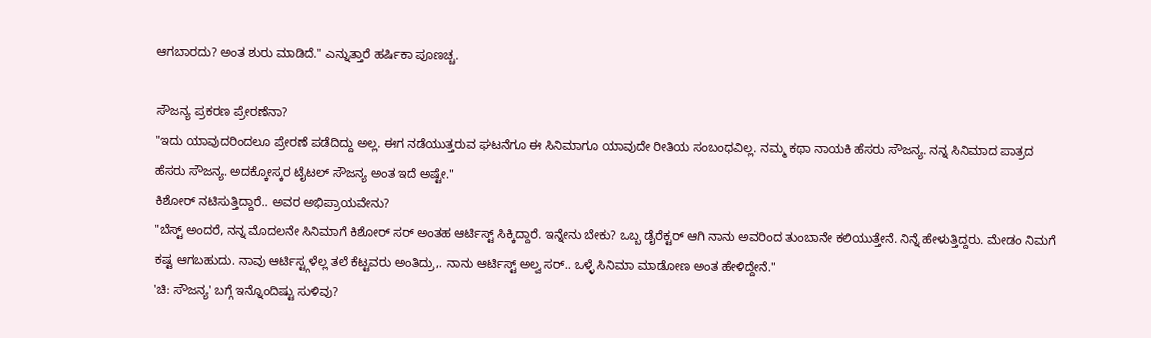ಆಗಬಾರದು? ಅಂತ ಶುರು ಮಾಡಿದೆ." ಎನ್ನುತ್ತಾರೆ ಹರ್ಷಿಕಾ ಪೂಣಚ್ಚ.

ಸೌಜನ್ಯ ಪ್ರಕರಣ ಪ್ರೇರಣೆನಾ?
"ಇದು ಯಾವುದರಿಂದಲೂ ಪ್ರೇರಣೆ ಪಡೆದಿದ್ದು ಅಲ್ಲ. ಈಗ ನಡೆಯುತ್ತರುವ ಘಟನೆಗೂ ಈ ಸಿನಿಮಾಗೂ ಯಾವುದೇ ರೀತಿಯ ಸಂಬಂಧವಿಲ್ಲ. ನಮ್ಮ ಕಥಾ ನಾಯಕಿ ಹೆಸರು ಸೌಜನ್ಯ. ನನ್ನ ಸಿನಿಮಾದ ಪಾತ್ರದ ಹೆಸರು ಸೌಜನ್ಯ. ಅದಕ್ಕೋಸ್ಕರ ಟೈಟಲ್ ಸೌಜನ್ಯ ಅಂತ ಇದೆ ಅಷ್ಟೇ."
ಕಿಶೋರ್ ನಟಿಸುತ್ತಿದ್ದಾರೆ.. ಅವರ ಅಭಿಪ್ರಾಯವೇನು?
"ಬೆಸ್ಟ್ ಅಂದರೆ, ನನ್ನ ಮೊದಲನೇ ಸಿನಿಮಾಗೆ ಕಿಶೋರ್ ಸರ್ ಅಂತಹ ಆರ್ಟಿಸ್ಟ್ ಸಿಕ್ಕಿದ್ದಾರೆ. ಇನ್ನೇನು ಬೇಕು? ಒಬ್ಬ ಡೈರೆಕ್ಟರ್ ಆಗಿ ನಾನು ಅವರಿಂದ ತುಂಬಾನೇ ಕಲಿಯುತ್ತೇನೆ. ನಿನ್ನೆ ಹೇಳುತ್ತಿದ್ದರು. ಮೇಡಂ ನಿಮಗೆ ಕಷ್ಟ ಆಗಬಹುದು. ನಾವು ಆರ್ಟಿಸ್ಟ್ಗಳೆಲ್ಲ ತಲೆ ಕೆಟ್ಟವರು ಅಂತಿದ್ರು,. ನಾನು ಆರ್ಟಿಸ್ಟ್ ಅಲ್ವ ಸರ್.. ಒಳ್ಳೆ ಸಿನಿಮಾ ಮಾಡೋಣ ಅಂತ ಹೇಳಿದ್ದೇನೆ."
'ಚಿ: ಸೌಜನ್ಯ' ಬಗ್ಗೆ ಇನ್ನೊಂದಿಷ್ಟು ಸುಳಿವು?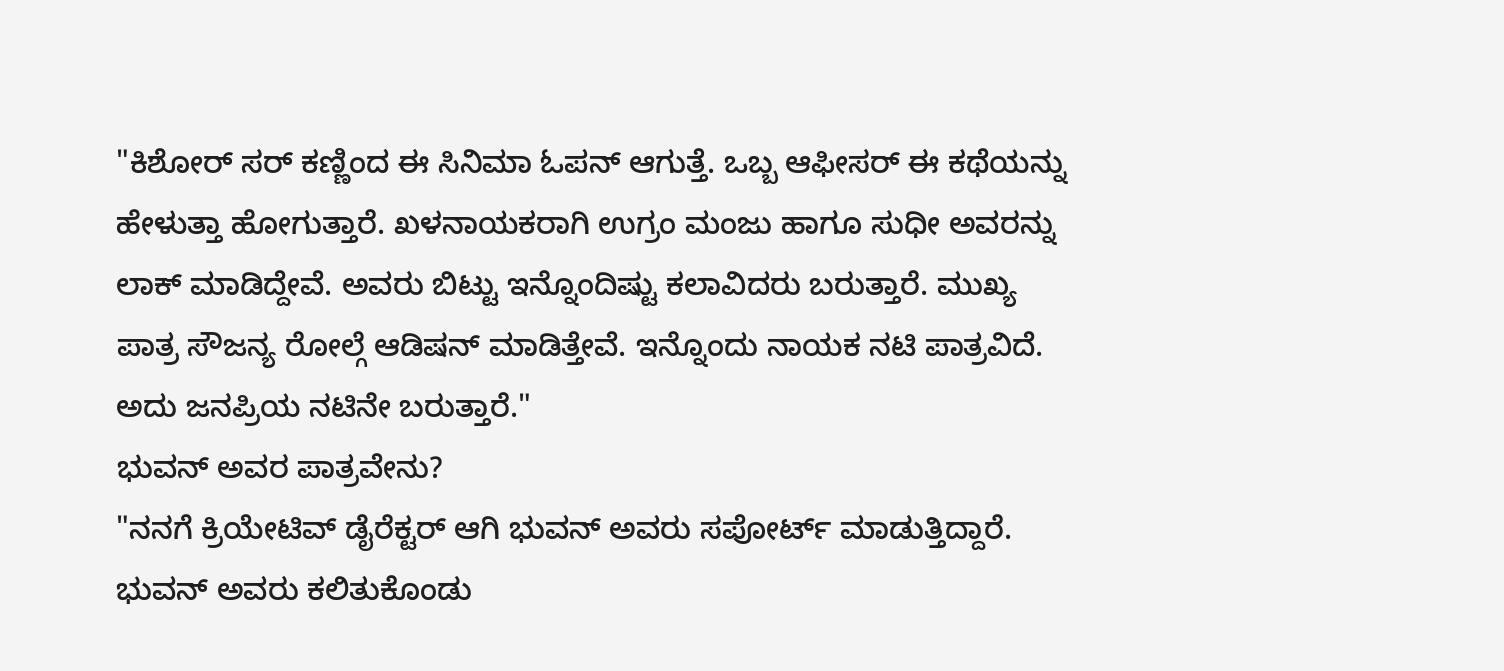"ಕಿಶೋರ್ ಸರ್ ಕಣ್ಣಿಂದ ಈ ಸಿನಿಮಾ ಓಪನ್ ಆಗುತ್ತೆ. ಒಬ್ಬ ಆಫೀಸರ್ ಈ ಕಥೆಯನ್ನು ಹೇಳುತ್ತಾ ಹೋಗುತ್ತಾರೆ. ಖಳನಾಯಕರಾಗಿ ಉಗ್ರಂ ಮಂಜು ಹಾಗೂ ಸುಧೀ ಅವರನ್ನು ಲಾಕ್ ಮಾಡಿದ್ದೇವೆ. ಅವರು ಬಿಟ್ಟು ಇನ್ನೊಂದಿಷ್ಟು ಕಲಾವಿದರು ಬರುತ್ತಾರೆ. ಮುಖ್ಯ ಪಾತ್ರ ಸೌಜನ್ಯ ರೋಲ್ಗೆ ಆಡಿಷನ್ ಮಾಡಿತ್ತೇವೆ. ಇನ್ನೊಂದು ನಾಯಕ ನಟಿ ಪಾತ್ರವಿದೆ. ಅದು ಜನಪ್ರಿಯ ನಟಿನೇ ಬರುತ್ತಾರೆ."
ಭುವನ್ ಅವರ ಪಾತ್ರವೇನು?
"ನನಗೆ ಕ್ರಿಯೇಟಿವ್ ಡೈರೆಕ್ಟರ್ ಆಗಿ ಭುವನ್ ಅವರು ಸಪೋರ್ಟ್ ಮಾಡುತ್ತಿದ್ದಾರೆ. ಭುವನ್ ಅವರು ಕಲಿತುಕೊಂಡು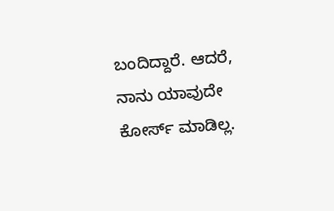ಬಂದಿದ್ದಾರೆ. ಆದರೆ, ನಾನು ಯಾವುದೇ ಕೋರ್ಸ್ ಮಾಡಿಲ್ಲ.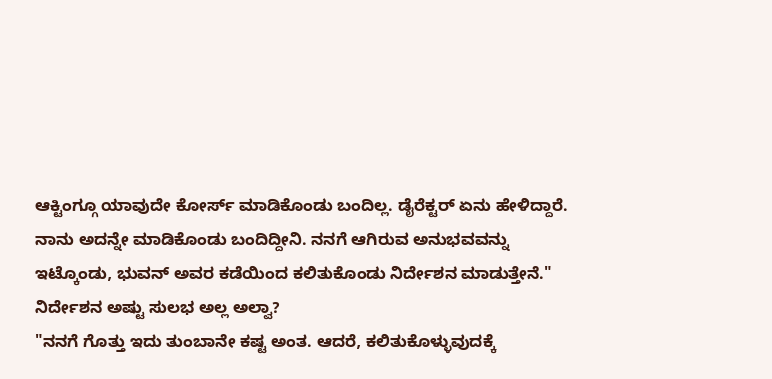ಆಕ್ಟಿಂಗ್ಗೂ ಯಾವುದೇ ಕೋರ್ಸ್ ಮಾಡಿಕೊಂಡು ಬಂದಿಲ್ಲ. ಡೈರೆಕ್ಟರ್ ಏನು ಹೇಳಿದ್ದಾರೆ. ನಾನು ಅದನ್ನೇ ಮಾಡಿಕೊಂಡು ಬಂದಿದ್ದೀನಿ. ನನಗೆ ಆಗಿರುವ ಅನುಭವವನ್ನು ಇಟ್ಕೊಂಡು, ಭುವನ್ ಅವರ ಕಡೆಯಿಂದ ಕಲಿತುಕೊಂಡು ನಿರ್ದೇಶನ ಮಾಡುತ್ತೇನೆ."
ನಿರ್ದೇಶನ ಅಷ್ಟು ಸುಲಭ ಅಲ್ಲ ಅಲ್ವಾ?
"ನನಗೆ ಗೊತ್ತು ಇದು ತುಂಬಾನೇ ಕಷ್ಟ ಅಂತ. ಆದರೆ, ಕಲಿತುಕೊಳ್ಳುವುದಕ್ಕೆ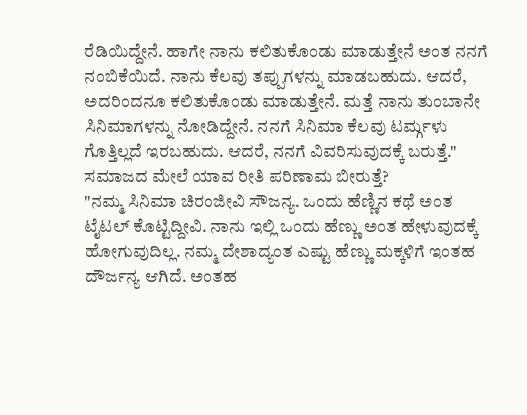ರೆಡಿಯಿದ್ದೇನೆ. ಹಾಗೇ ನಾನು ಕಲಿತುಕೊಂಡು ಮಾಡುತ್ತೇನೆ ಅಂತ ನನಗೆ ನಂಬಿಕೆಯಿದೆ. ನಾನು ಕೆಲವು ತಪ್ಪುಗಳನ್ನು ಮಾಡಬಹುದು. ಆದರೆ, ಅದರಿಂದನೂ ಕಲಿತುಕೊಂಡು ಮಾಡುತ್ತೇನೆ. ಮತ್ತೆ ನಾನು ತುಂಬಾನೇ ಸಿನಿಮಾಗಳನ್ನು ನೋಡಿದ್ದೇನೆ. ನನಗೆ ಸಿನಿಮಾ ಕೆಲವು ಟರ್ಮ್ಗಳು ಗೊತ್ತಿಲ್ಲದೆ ಇರಬಹುದು. ಆದರೆ, ನನಗೆ ವಿವರಿಸುವುದಕ್ಕೆ ಬರುತ್ತೆ."
ಸಮಾಜದ ಮೇಲೆ ಯಾವ ರೀತಿ ಪರಿಣಾಮ ಬೀರುತ್ತೆ?
"ನಮ್ಮ ಸಿನಿಮಾ ಚಿರಂಜೀವಿ ಸೌಜನ್ಯ. ಒಂದು ಹೆಣ್ಣಿನ ಕಥೆ ಅಂತ ಟೈಟಲ್ ಕೊಟ್ಟಿದ್ದೀವಿ. ನಾನು ಇಲ್ಲಿ ಒಂದು ಹೆಣ್ಣು ಅಂತ ಹೇಳುವುದಕ್ಕೆ ಹೋಗುವುದಿಲ್ಲ. ನಮ್ಮ ದೇಶಾದ್ಯಂತ ಎಷ್ಟು ಹೆಣ್ಣು ಮಕ್ಕಳಿಗೆ ಇಂತಹ ದೌರ್ಜನ್ಯ ಆಗಿದೆ. ಅಂತಹ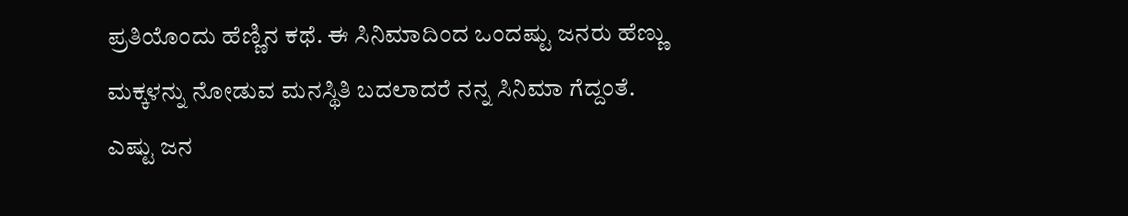ಪ್ರತಿಯೊಂದು ಹೆಣ್ಣಿನ ಕಥೆ. ಈ ಸಿನಿಮಾದಿಂದ ಒಂದಷ್ಟು ಜನರು ಹೆಣ್ಣು ಮಕ್ಕಳನ್ನು ನೋಡುವ ಮನಸ್ಥಿತಿ ಬದಲಾದರೆ ನನ್ನ ಸಿನಿಮಾ ಗೆದ್ದಂತೆ. ಎಷ್ಟು ಜನ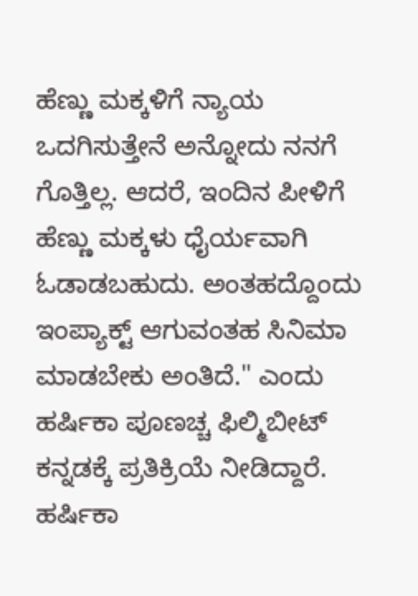ಹೆಣ್ಣು ಮಕ್ಕಳಿಗೆ ನ್ಯಾಯ ಒದಗಿಸುತ್ತೇನೆ ಅನ್ನೋದು ನನಗೆ ಗೊತ್ತಿಲ್ಲ. ಆದರೆ, ಇಂದಿನ ಪೀಳಿಗೆ ಹೆಣ್ಣು ಮಕ್ಕಳು ಧೈರ್ಯವಾಗಿ ಓಡಾಡಬಹುದು. ಅಂತಹದ್ದೊಂದು ಇಂಪ್ಯಾಕ್ಟ್ ಆಗುವಂತಹ ಸಿನಿಮಾ ಮಾಡಬೇಕು ಅಂತಿದೆ." ಎಂದು ಹರ್ಷಿಕಾ ಪೂಣಚ್ಚ ಫಿಲ್ಮಿಬೀಟ್ ಕನ್ನಡಕ್ಕೆ ಪ್ರತಿಕ್ರಿಯೆ ನೀಡಿದ್ದಾರೆ.
ಹರ್ಷಿಕಾ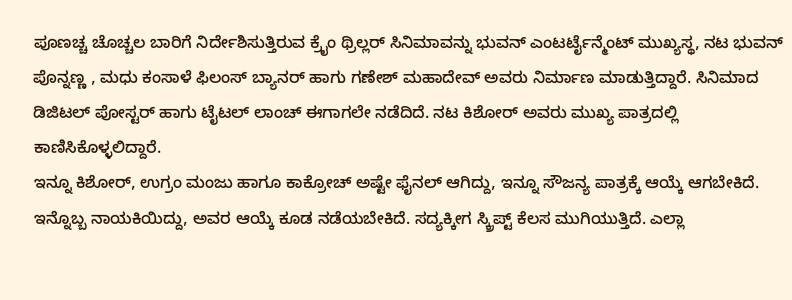ಪೂಣಚ್ಚ ಚೊಚ್ಚಲ ಬಾರಿಗೆ ನಿರ್ದೇಶಿಸುತ್ತಿರುವ ಕ್ರೈಂ ಥ್ರಿಲ್ಲರ್ ಸಿನಿಮಾವನ್ನು ಭುವನ್ ಎಂಟರ್ಟೈನ್ಮೆಂಟ್ ಮುಖ್ಯಸ್ಥ, ನಟ ಭುವನ್ ಪೊನ್ನಣ್ಣ , ಮಧು ಕಂಸಾಳೆ ಫಿಲಂಸ್ ಬ್ಯಾನರ್ ಹಾಗು ಗಣೇಶ್ ಮಹಾದೇವ್ ಅವರು ನಿರ್ಮಾಣ ಮಾಡುತ್ತಿದ್ದಾರೆ. ಸಿನಿಮಾದ ಡಿಜಿಟಲ್ ಪೋಸ್ಟರ್ ಹಾಗು ಟೈಟಲ್ ಲಾಂಚ್ ಈಗಾಗಲೇ ನಡೆದಿದೆ. ನಟ ಕಿಶೋರ್ ಅವರು ಮುಖ್ಯ ಪಾತ್ರದಲ್ಲಿ ಕಾಣಿಸಿಕೊಳ್ಳಲಿದ್ದಾರೆ.
ಇನ್ನೂ ಕಿಶೋರ್, ಉಗ್ರಂ ಮಂಜು ಹಾಗೂ ಕಾಕ್ರೋಚ್ ಅಷ್ಟೇ ಫೈನಲ್ ಆಗಿದ್ದು, ಇನ್ನೂ ಸೌಜನ್ಯ ಪಾತ್ರಕ್ಕೆ ಆಯ್ಕೆ ಆಗಬೇಕಿದೆ. ಇನ್ನೊಬ್ಬ ನಾಯಕಿಯಿದ್ದು, ಅವರ ಆಯ್ಕೆ ಕೂಡ ನಡೆಯಬೇಕಿದೆ. ಸದ್ಯಕ್ಕೀಗ ಸ್ಕ್ರಿಪ್ಟ್ ಕೆಲಸ ಮುಗಿಯುತ್ತಿದೆ. ಎಲ್ಲಾ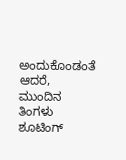ಅಂದುಕೊಂಡಂತೆ ಆದರೆ, ಮುಂದಿನ ತಿಂಗಳು ಶೂಟಿಂಗ್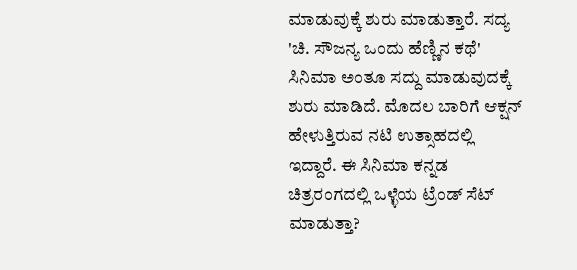ಮಾಡುವುಕ್ಕೆ ಶುರು ಮಾಡುತ್ತಾರೆ. ಸದ್ಯ 'ಚಿ. ಸೌಜನ್ಯ ಒಂದು ಹೆಣ್ಣಿನ ಕಥೆ' ಸಿನಿಮಾ ಅಂತೂ ಸದ್ದು ಮಾಡುವುದಕ್ಕೆ ಶುರು ಮಾಡಿದೆ. ಮೊದಲ ಬಾರಿಗೆ ಆಕ್ಷನ್ ಹೇಳುತ್ತಿರುವ ನಟಿ ಉತ್ಸಾಹದಲ್ಲಿ ಇದ್ದಾರೆ. ಈ ಸಿನಿಮಾ ಕನ್ನಡ ಚಿತ್ರರಂಗದಲ್ಲಿ ಒಳ್ಳೆಯ ಟ್ರೆಂಡ್ ಸೆಟ್ ಮಾಡುತ್ತಾ?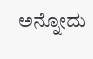ಅನ್ನೋದು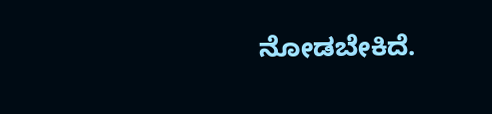ನೋಡಬೇಕಿದೆ.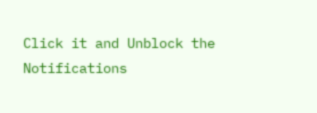Click it and Unblock the Notifications